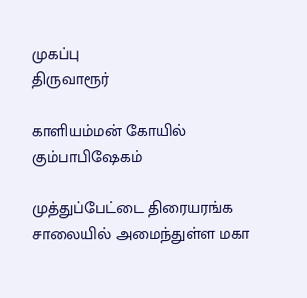முகப்பு
திருவாரூர்

காளியம்மன் கோயில் கும்பாபிஷேகம்

முத்துப்பேட்டை திரையரங்க சாலையில் அமைந்துள்ள மகா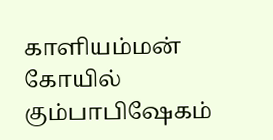காளியம்மன் கோயில் கும்பாபிஷேகம்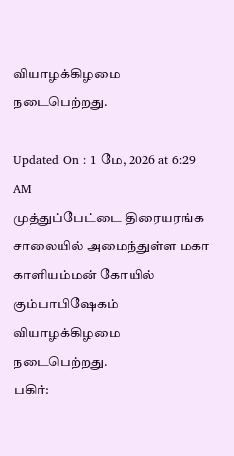வியாழக்கிழமை நடைபெற்றது.

Updated On : 1 மே, 2026 at 6:29 AM
முத்துப்பேட்டை திரையரங்க சாலையில் அமைந்துள்ள மகா காளியம்மன் கோயில் கும்பாபிஷேகம் வியாழக்கிழமை நடைபெற்றது.
பகிர்: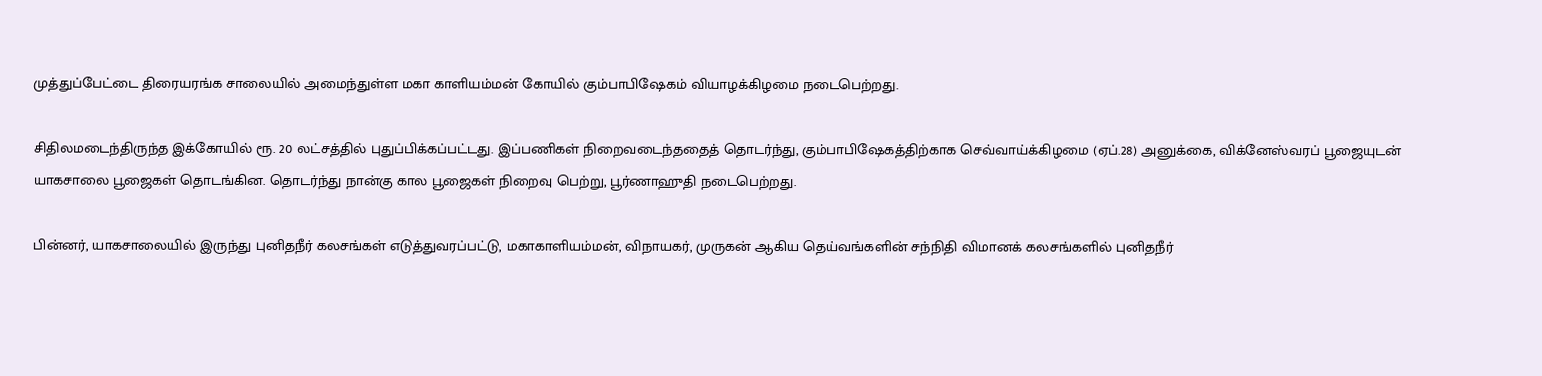முத்துப்பேட்டை திரையரங்க சாலையில் அமைந்துள்ள மகா காளியம்மன் கோயில் கும்பாபிஷேகம் வியாழக்கிழமை நடைபெற்றது.

சிதிலமடைந்திருந்த இக்கோயில் ரூ. 20 லட்சத்தில் புதுப்பிக்கப்பட்டது. இப்பணிகள் நிறைவடைந்ததைத் தொடர்ந்து, கும்பாபிஷேகத்திற்காக செவ்வாய்க்கிழமை (ஏப்.28) அனுக்கை, விக்னேஸ்வரப் பூஜையுடன் யாகசாலை பூஜைகள் தொடங்கின. தொடர்ந்து நான்கு கால பூஜைகள் நிறைவு பெற்று, பூர்ணாஹுதி நடைபெற்றது.

பின்னர், யாகசாலையில் இருந்து புனிதநீர் கலசங்கள் எடுத்துவரப்பட்டு, மகாகாளியம்மன், விநாயகர், முருகன் ஆகிய தெய்வங்களின் சந்நிதி விமானக் கலசங்களில் புனிதநீர்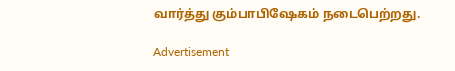வார்த்து கும்பாபிஷேகம் நடைபெற்றது.

Advertisement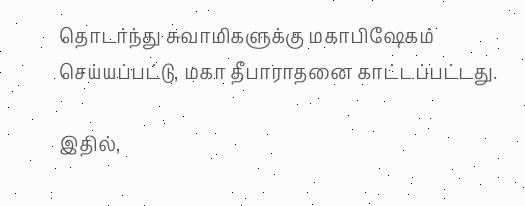தொடர்ந்து சுவாமிகளுக்கு மகாபிஷேகம் செய்யப்பட்டு, மகா தீபாராதனை காட்டப்பட்டது.

இதில்,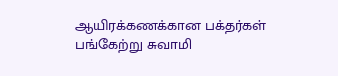ஆயிரக்கணக்கான பக்தர்கள் பங்கேற்று சுவாமி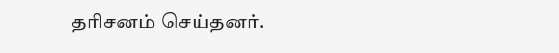தரிசனம் செய்தனர்.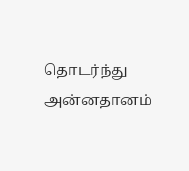தொடர்ந்து அன்னதானம்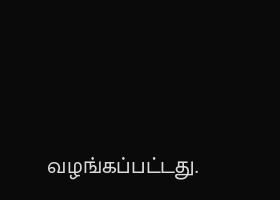வழங்கப்பட்டது.